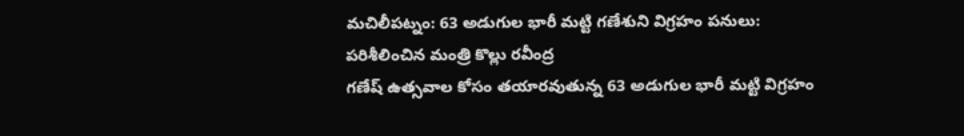మచిలీపట్నం: 63 అడుగుల భారీ మట్టి గణేశుని విగ్రహం పనులు: పరిశీలించిన మంత్రి కొల్లు రవీంద్ర
గణేష్ ఉత్సవాల కోసం తయారవుతున్న 63 అడుగుల భారీ మట్టి విగ్రహం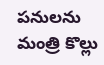పనులను మంత్రి కొల్లు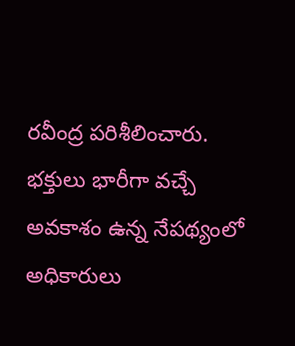రవీంద్ర పరిశీలించారు. భక్తులు భారీగా వచ్చే అవకాశం ఉన్న నేపథ్యంలో అధికారులు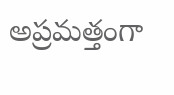అప్రమత్తంగా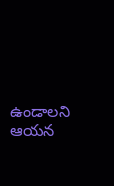ఉండాలని ఆయన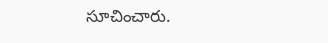సూచించారు.